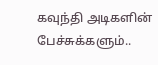கவுந்தி அடிகளின் பேச்சுக்களும்..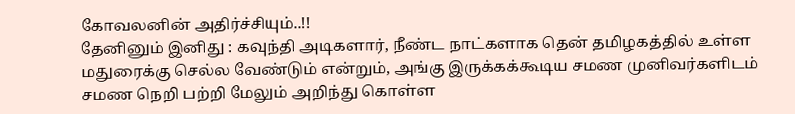கோவலனின் அதிர்ச்சியும்..!!
தேனினும் இனிது : கவுந்தி அடிகளார், நீண்ட நாட்களாக தென் தமிழகத்தில் உள்ள மதுரைக்கு செல்ல வேண்டும் என்றும், அங்கு இருக்கக்கூடிய சமண முனிவர்களிடம் சமண நெறி பற்றி மேலும் அறிந்து கொள்ள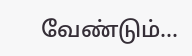வேண்டும்...